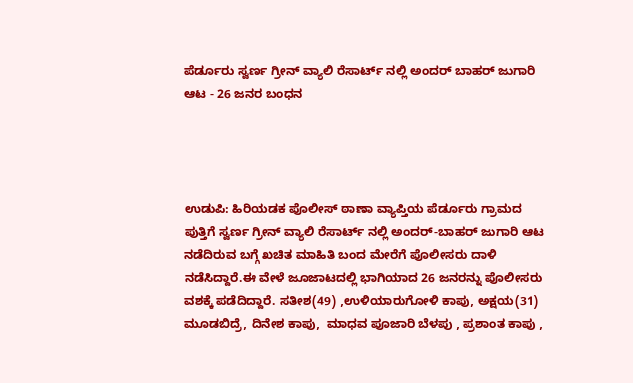ಪೆರ್ಡೂರು ಸ್ವರ್ಣ ಗ್ರೀನ್‌ ವ್ಯಾಲಿ ರೆಸಾರ್ಟ್‌ ನಲ್ಲಿ ಅಂದರ್ ಬಾಹರ್‌ ಜುಗಾರಿ ಆಟ - 26 ಜನರ ಬಂಧನ




ಉಡುಪಿ: ಹಿರಿಯಡಕ ಪೊಲೀಸ್ ಠಾಣಾ ವ್ಯಾಪ್ತಿಯ ಪೆರ್ಡೂರು ಗ್ರಾಮದ ಪುತ್ತಿಗೆ ಸ್ವರ್ಣ ಗ್ರೀನ್‌ ವ್ಯಾಲಿ ರೆಸಾರ್ಟ್‌ ನಲ್ಲಿ ಅಂದರ್-ಬಾಹರ್‌ ಜುಗಾರಿ ಆಟ ನಡೆದಿರುವ ಬಗ್ಗೆ ಖಚಿತ ಮಾಹಿತಿ ಬಂದ ಮೇರೆಗೆ ಪೊಲೀಸರು ದಾಳಿ ನಡೆಸಿದ್ದಾರೆ.ಈ ವೇಳೆ ಜೂಜಾಟದಲ್ಲಿ ಭಾಗಿಯಾದ 26 ಜನರನ್ನು ಪೊಲೀಸರು ವಶಕ್ಕೆ ಪಡೆದಿದ್ದಾರೆ. ಸತೀಶ(49) ,ಉಳಿಯಾರುಗೋಳಿ ಕಾಪು, ಅಕ್ಷಯ(31) ಮೂಡಬಿದ್ರೆ, ದಿನೇಶ ಕಾಪು,  ಮಾಧವ ಪೂಜಾರಿ ಬೆಳಪು , ಪ್ರಶಾಂತ ಕಾಪು ,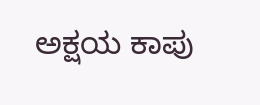ಅಕ್ಷಯ ಕಾಪು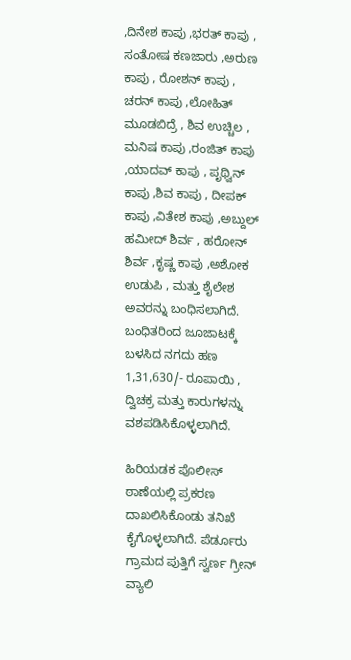,ದಿನೇಶ ಕಾಪು ,ಭರತ್‌ ಕಾಪು , ಸಂತೋಷ ಕಣಜಾರು ,ಅರುಣ ಕಾಪು , ರೋಶನ್‌ ಕಾಪು , ಚರನ್‌ ಕಾಪು ,ಲೋಹಿತ್‌ ಮೂಡಬಿದ್ರೆ , ಶಿವ ಉಚ್ಚಿಲ , ಮನಿಷ ಕಾಪು ,ರಂಜಿತ್‌ ಕಾಪು ,ಯಾದವ್‌ ಕಾಪು , ಪೃಥ್ವಿನ್‌ ಕಾಪು ,ಶಿವ ಕಾಪು , ದೀಪಕ್‌ ಕಾಪು ,ವಿತೇಶ ಕಾಪು ,ಅಬ್ದುಲ್‌ ಹಮೀದ್‌ ಶಿರ್ವ , ಹರೋನ್‌ ಶಿರ್ವ ,ಕೃಷ್ಣ ಕಾಪು ,ಅಶೋಕ ಉಡುಪಿ , ಮತ್ತು ಶೈಲೇಶ ಅವರನ್ನು ಬಂಧಿಸಲಾಗಿದೆ. ಬಂಧಿತರಿಂದ ಜೂಜಾಟಕ್ಕೆ ಬಳಸಿದ ನಗದು ಹಣ 1,31,630/- ರೂಪಾಯಿ , ದ್ವಿಚಕ್ರ ಮತ್ತು ಕಾರುಗಳನ್ನು ವಶಪಡಿಸಿಕೊಳ್ಳಲಾಗಿದೆ.

ಹಿರಿಯಡಕ ಪೊಲೀಸ್‌ ಠಾಣೆಯಲ್ಲಿ ಪ್ರಕರಣ ದಾಖಲಿಸಿಕೊಂಡು ತನಿಖೆ ಕೈಗೊಳ್ಳಲಾಗಿದೆ. ಪೆರ್ಡೂರು ಗ್ರಾಮದ ಪುತ್ತಿಗೆ ಸ್ವರ್ಣ ಗ್ರೀನ್‌ ವ್ಯಾಲಿ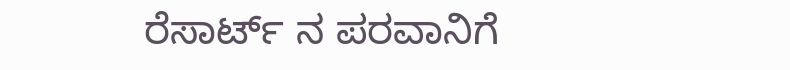ರೆಸಾರ್ಟ್‌ ನ ಪರವಾನಿಗೆ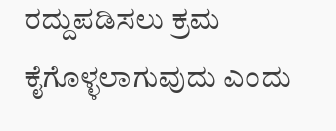ರದ್ದುಪಡಿಸಲು ಕ್ರಮ ಕೈಗೊಳ್ಳಲಾಗುವುದು ಎಂದು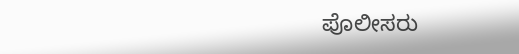ಪೊಲೀಸರು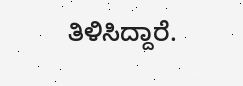ತಿಳಿಸಿದ್ದಾರೆ.